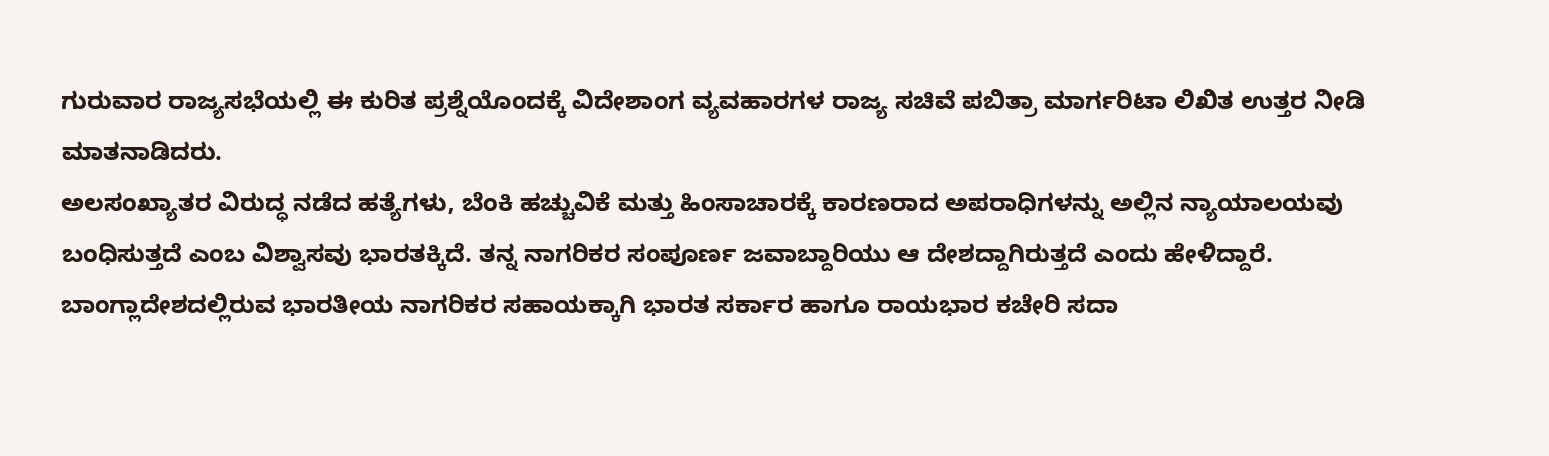ಗುರುವಾರ ರಾಜ್ಯಸಭೆಯಲ್ಲಿ ಈ ಕುರಿತ ಪ್ರಶ್ನೆಯೊಂದಕ್ಕೆ ವಿದೇಶಾಂಗ ವ್ಯವಹಾರಗಳ ರಾಜ್ಯ ಸಚಿವೆ ಪಬಿತ್ರಾ ಮಾರ್ಗರಿಟಾ ಲಿಖಿತ ಉತ್ತರ ನೀಡಿ ಮಾತನಾಡಿದರು.
ಅಲಸಂಖ್ಯಾತರ ವಿರುದ್ಧ ನಡೆದ ಹತ್ಯೆಗಳು, ಬೆಂಕಿ ಹಚ್ಚುವಿಕೆ ಮತ್ತು ಹಿಂಸಾಚಾರಕ್ಕೆ ಕಾರಣರಾದ ಅಪರಾಧಿಗಳನ್ನು ಅಲ್ಲಿನ ನ್ಯಾಯಾಲಯವು ಬಂಧಿಸುತ್ತದೆ ಎಂಬ ವಿಶ್ವಾಸವು ಭಾರತಕ್ಕಿದೆ. ತನ್ನ ನಾಗರಿಕರ ಸಂಪೂರ್ಣ ಜವಾಬ್ದಾರಿಯು ಆ ದೇಶದ್ದಾಗಿರುತ್ತದೆ ಎಂದು ಹೇಳಿದ್ದಾರೆ.
ಬಾಂಗ್ಲಾದೇಶದಲ್ಲಿರುವ ಭಾರತೀಯ ನಾಗರಿಕರ ಸಹಾಯಕ್ಕಾಗಿ ಭಾರತ ಸರ್ಕಾರ ಹಾಗೂ ರಾಯಭಾರ ಕಚೇರಿ ಸದಾ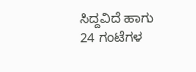ಸಿದ್ದವಿದೆ ಹಾಗು 24 ಗಂಟೆಗಳ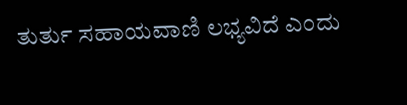ತುರ್ತು ಸಹಾಯವಾಣಿ ಲಭ್ಯವಿದೆ ಎಂದು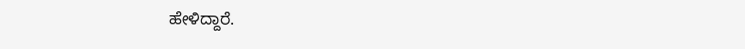ಹೇಳಿದ್ದಾರೆ.